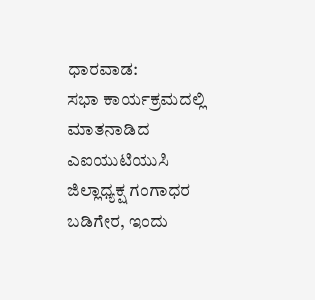ಧಾರವಾಡ:
ಸಭಾ ಕಾರ್ಯಕ್ರಮದಲ್ಲಿ ಮಾತನಾಡಿದ ಎಐಯುಟಿಯುಸಿ ಜಿಲ್ಲಾಧ್ಯಕ್ಷ ಗಂಗಾಧರ ಬಡಿಗೇರ, ಇಂದು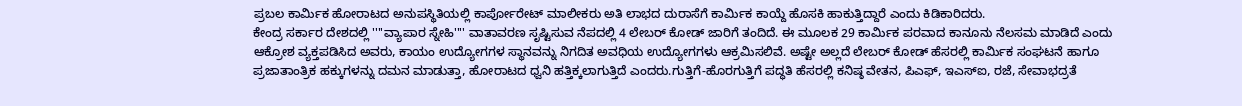ಪ್ರಬಲ ಕಾರ್ಮಿಕ ಹೋರಾಟದ ಅನುಪಸ್ಥಿತಿಯಲ್ಲಿ ಕಾರ್ಪೋರೇಟ್ ಮಾಲೀಕರು ಅತಿ ಲಾಭದ ದುರಾಸೆಗೆ ಕಾರ್ಮಿಕ ಕಾಯ್ದೆ ಹೊಸಕಿ ಹಾಕುತ್ತಿದ್ದಾರೆ ಎಂದು ಕಿಡಿಕಾರಿದರು.
ಕೇಂದ್ರ ಸರ್ಕಾರ ದೇಶದಲ್ಲಿ ''''ವ್ಯಾಪಾರ ಸ್ನೇಹಿ'''' ವಾತಾವರಣ ಸೃಷ್ಟಿಸುವ ನೆಪದಲ್ಲಿ 4 ಲೇಬರ್ ಕೋಡ್ ಜಾರಿಗೆ ತಂದಿದೆ. ಈ ಮೂಲಕ 29 ಕಾರ್ಮಿಕ ಪರವಾದ ಕಾನೂನು ನೆಲಸಮ ಮಾಡಿದೆ ಎಂದು ಆಕ್ರೋಶ ವ್ಯಕ್ತಪಡಿಸಿದ ಅವರು, ಕಾಯಂ ಉದ್ಯೋಗಗಳ ಸ್ಥಾನವನ್ನು ನಿಗದಿತ ಅವಧಿಯ ಉದ್ಯೋಗಗಳು ಆಕ್ರಮಿಸಲಿವೆ. ಅಷ್ಟೇ ಅಲ್ಲದೆ ಲೇಬರ್ ಕೋಡ್ ಹೆಸರಲ್ಲಿ ಕಾರ್ಮಿಕ ಸಂಘಟನೆ ಹಾಗೂ ಪ್ರಜಾತಾಂತ್ರಿಕ ಹಕ್ಕುಗಳನ್ನು ದಮನ ಮಾಡುತ್ತಾ, ಹೋರಾಟದ ಧ್ವನಿ ಹತ್ತಿಕ್ಕಲಾಗುತ್ತಿದೆ ಎಂದರು.ಗುತ್ತಿಗೆ-ಹೊರಗುತ್ತಿಗೆ ಪದ್ಧತಿ ಹೆಸರಲ್ಲಿ ಕನಿಷ್ಠ ವೇತನ, ಪಿಎಫ್, ಇಎಸ್ಐ, ರಜೆ, ಸೇವಾಭದ್ರತೆ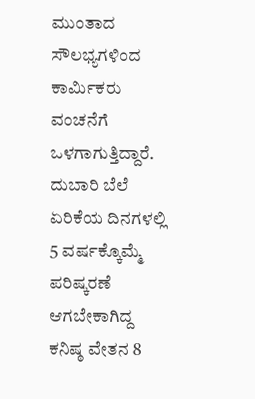ಮುಂತಾದ ಸೌಲಭ್ಯಗಳಿಂದ ಕಾರ್ಮಿಕರು ವಂಚನೆಗೆ ಒಳಗಾಗುತ್ತಿದ್ದಾರೆ. ದುಬಾರಿ ಬೆಲೆ ಏರಿಕೆಯ ದಿನಗಳಲ್ಲಿ 5 ವರ್ಷಕ್ಕೊಮ್ಮೆ ಪರಿಷ್ಕರಣೆ ಆಗಬೇಕಾಗಿದ್ದ ಕನಿಷ್ಠ ವೇತನ 8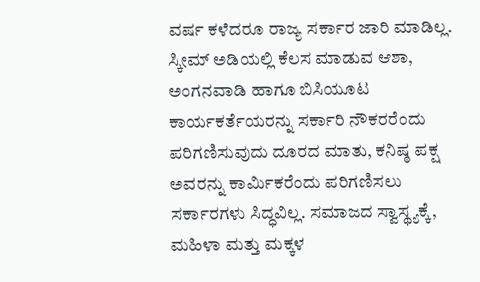ವರ್ಷ ಕಳೆದರೂ ರಾಜ್ಯ ಸರ್ಕಾರ ಜಾರಿ ಮಾಡಿಲ್ಲ. ಸ್ಕೀಮ್ ಅಡಿಯಲ್ಲಿ ಕೆಲಸ ಮಾಡುವ ಆಶಾ, ಅಂಗನವಾಡಿ ಹಾಗೂ ಬಿಸಿಯೂಟ ಕಾರ್ಯಕರ್ತೆಯರನ್ನು ಸರ್ಕಾರಿ ನೌಕರರೆಂದು ಪರಿಗಣಿಸುವುದು ದೂರದ ಮಾತು, ಕನಿಷ್ಠ ಪಕ್ಷ ಅವರನ್ನು ಕಾರ್ಮಿಕರೆಂದು ಪರಿಗಣಿಸಲು ಸರ್ಕಾರಗಳು ಸಿದ್ಧವಿಲ್ಲ. ಸಮಾಜದ ಸ್ವಾಸ್ಥ್ಯಕ್ಕೆ, ಮಹಿಳಾ ಮತ್ತು ಮಕ್ಕಳ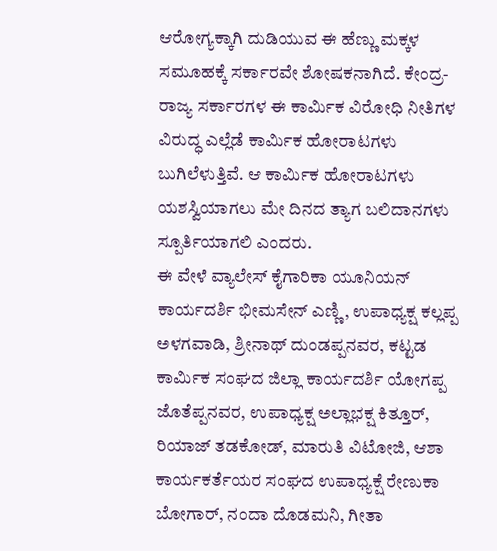ಆರೋಗ್ಯಕ್ಕಾಗಿ ದುಡಿಯುವ ಈ ಹೆಣ್ಣು ಮಕ್ಕಳ ಸಮೂಹಕ್ಕೆ ಸರ್ಕಾರವೇ ಶೋಷಕನಾಗಿದೆ. ಕೇಂದ್ರ-ರಾಜ್ಯ ಸರ್ಕಾರಗಳ ಈ ಕಾರ್ಮಿಕ ವಿರೋಧಿ ನೀತಿಗಳ ವಿರುದ್ಧ ಎಲ್ಲೆಡೆ ಕಾರ್ಮಿಕ ಹೋರಾಟಗಳು ಬುಗಿಲೆಳುತ್ತಿವೆ. ಆ ಕಾರ್ಮಿಕ ಹೋರಾಟಗಳು ಯಶಸ್ವಿಯಾಗಲು ಮೇ ದಿನದ ತ್ಯಾಗ ಬಲಿದಾನಗಳು ಸ್ಪೂರ್ತಿಯಾಗಲಿ ಎಂದರು.
ಈ ವೇಳೆ ವ್ಯಾಲೇಸ್ ಕೈಗಾರಿಕಾ ಯೂನಿಯನ್ ಕಾರ್ಯದರ್ಶಿ ಭೀಮಸೇನ್ ಎಣ್ಣಿ, ಉಪಾಧ್ಯಕ್ಷ ಕಲ್ಲಪ್ಪ ಅಳಗವಾಡಿ, ಶ್ರೀನಾಥ್ ದುಂಡಪ್ಪನವರ, ಕಟ್ಟಡ ಕಾರ್ಮಿಕ ಸಂಘದ ಜಿಲ್ಲಾ ಕಾರ್ಯದರ್ಶಿ ಯೋಗಪ್ಪ ಜೊತೆಪ್ಪನವರ, ಉಪಾಧ್ಯಕ್ಷ ಅಲ್ಲಾಭಕ್ಷ ಕಿತ್ತೂರ್, ರಿಯಾಜ್ ತಡಕೋಡ್, ಮಾರುತಿ ವಿಟೋಜಿ, ಆಶಾ ಕಾರ್ಯಕರ್ತೆಯರ ಸಂಘದ ಉಪಾಧ್ಯಕ್ಷೆ ರೇಣುಕಾ ಬೋಗಾರ್, ನಂದಾ ದೊಡಮನಿ, ಗೀತಾ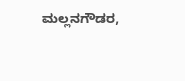ಮಲ್ಲನಗೌಡರ,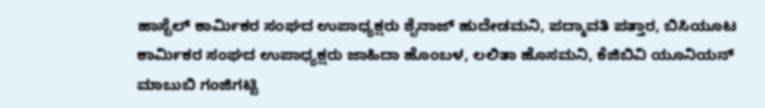ಹಾಸ್ಟೆಲ್ ಕಾರ್ಮಿಕರ ಸಂಘದ ಉಪಾಧ್ಯಕ್ಷರು ಶೈನಾಜ್ ಹುದೇಡಮನಿ, ಪದ್ಮಾವತಿ ಪತ್ತಾರ, ಬಿಸಿಯೂಟ ಕಾರ್ಮಿಕರ ಸಂಘದ ಉಪಾಧ್ಯಕ್ಷರು ಜಾಹಿದಾ ಹೊಂಬಳ, ಲಲಿತಾ ಹೊಸಮನಿ, ಕೆಜಿಬಿವಿ ಯೂನಿಯನ್ ಮಾಬುಬಿ ಗಂಜಿಗಟ್ಟಿ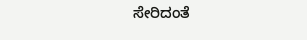ಸೇರಿದಂತೆ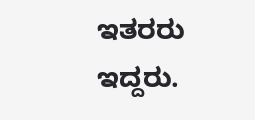ಇತರರು ಇದ್ದರು.